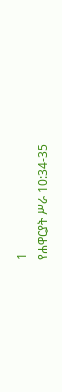1
የሐዋርያት ሥራ 10:34-35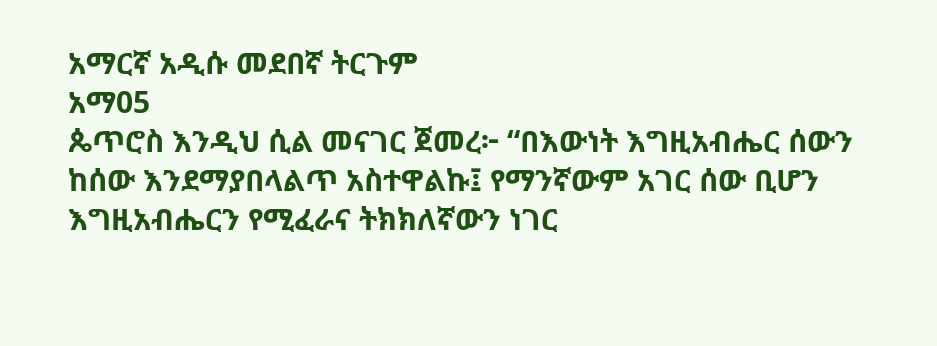አማርኛ አዲሱ መደበኛ ትርጉም
አማ05
ጴጥሮስ እንዲህ ሲል መናገር ጀመረ፦ “በእውነት እግዚአብሔር ሰውን ከሰው እንደማያበላልጥ አስተዋልኩ፤ የማንኛውም አገር ሰው ቢሆን እግዚአብሔርን የሚፈራና ትክክለኛውን ነገር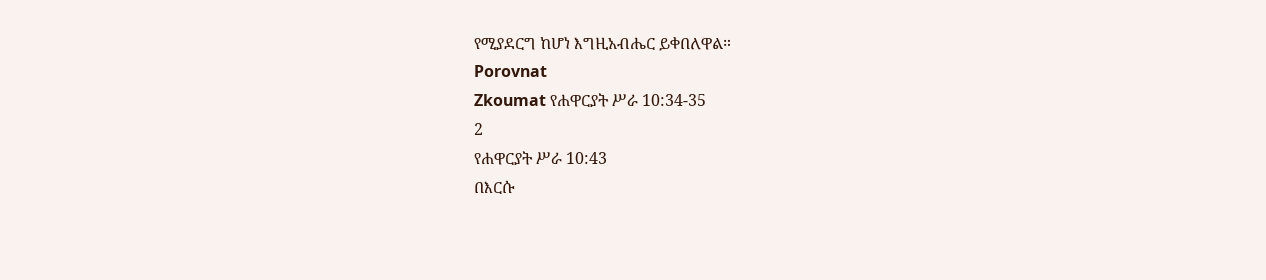የሚያደርግ ከሆነ እግዚአብሔር ይቀበለዋል።
Porovnat
Zkoumat የሐዋርያት ሥራ 10:34-35
2
የሐዋርያት ሥራ 10:43
በእርሱ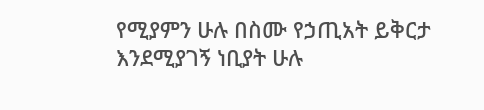የሚያምን ሁሉ በስሙ የኃጢአት ይቅርታ እንደሚያገኝ ነቢያት ሁሉ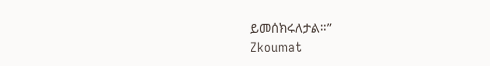ይመሰክሩለታል።”
Zkoumat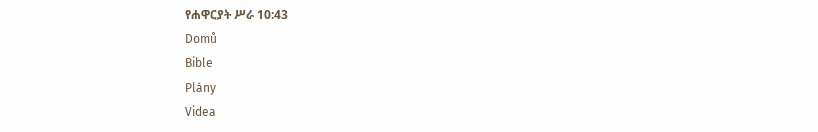የሐዋርያት ሥራ 10:43
Domů
Bible
Plány
Videa